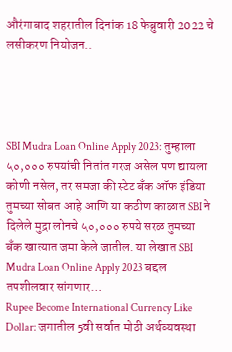औरंगाबाद शहरातील दिनांक 18 फेब्रुवारी 2022 चे लसीकरण नियोजन..




SBI Mudra Loan Online Apply 2023: तुम्हाला ५०,००० रुपयांची नितांत गरज असेल पण द्यायला कोणी नसेल, तर समजा की स्टेट बँक ऑफ इंडिया तुमच्या सोबत आहे आणि या कठीण काळात SBI ने दिलेले मुद्रा लोनचे ५०,००० रुपये सरळ तुमच्या बँक खात्यात जमा केले जातील. या लेखात SBI Mudra Loan Online Apply 2023 बद्दल तपशीलवार सांगणार…
Rupee Become International Currency Like Dollar: जगातील 5वी सर्वात मोठी अर्थव्यवस्था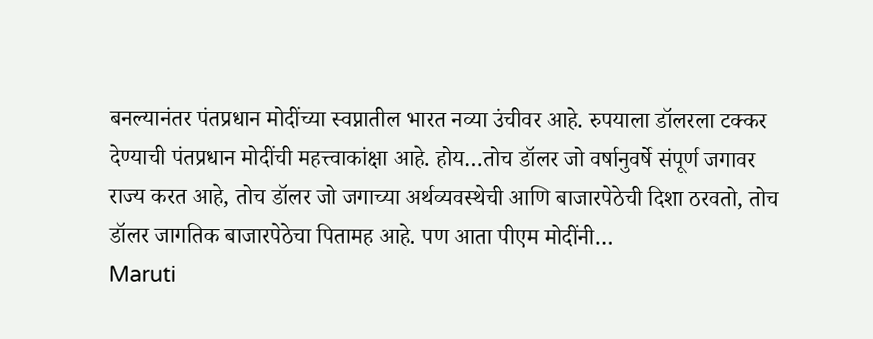बनल्यानंतर पंतप्रधान मोदींच्या स्वप्नातील भारत नव्या उंचीवर आहे. रुपयाला डॉलरला टक्कर देण्याची पंतप्रधान मोदींची महत्त्वाकांक्षा आहे. होय…तोच डॉलर जो वर्षानुवर्षे संपूर्ण जगावर राज्य करत आहे, तोच डॉलर जो जगाच्या अर्थव्यवस्थेची आणि बाजारपेठेची दिशा ठरवतो, तोच डॉलर जागतिक बाजारपेठेचा पितामह आहे. पण आता पीएम मोदींनी…
Maruti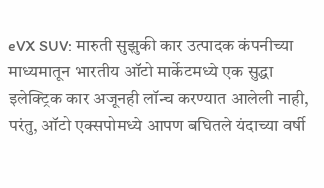eVX SUV: मारुती सुझुकी कार उत्पादक कंपनीच्या माध्यमातून भारतीय ऑटो मार्केटमध्ये एक सुद्धा इलेक्ट्रिक कार अजूनही लॉन्च करण्यात आलेली नाही, परंतु, ऑटो एक्सपोमध्ये आपण बघितले यंदाच्या वर्षी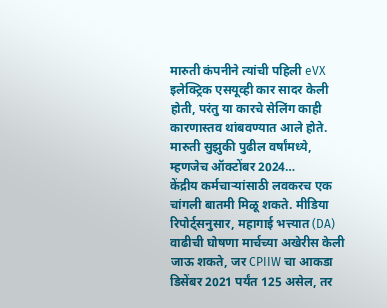मारुती कंपनीने त्यांची पहिली eVX इलेक्ट्रिक एसयूव्ही कार सादर केली होती, परंतु या कारचे सेलिंग काही कारणास्तव थांबवण्यात आले होते. मारुती सुझुकी पुढील वर्षांमध्ये, म्हणजेच ऑक्टोंबर 2024…
केंद्रीय कर्मचाऱ्यांसाठी लवकरच एक चांगली बातमी मिळू शकते. मीडिया रिपोर्ट्सनुसार, महागाई भत्त्यात (DA) वाढीची घोषणा मार्चच्या अखेरीस केली जाऊ शकते, जर CPIIW चा आकडा डिसेंबर 2021 पर्यंत 125 असेल, तर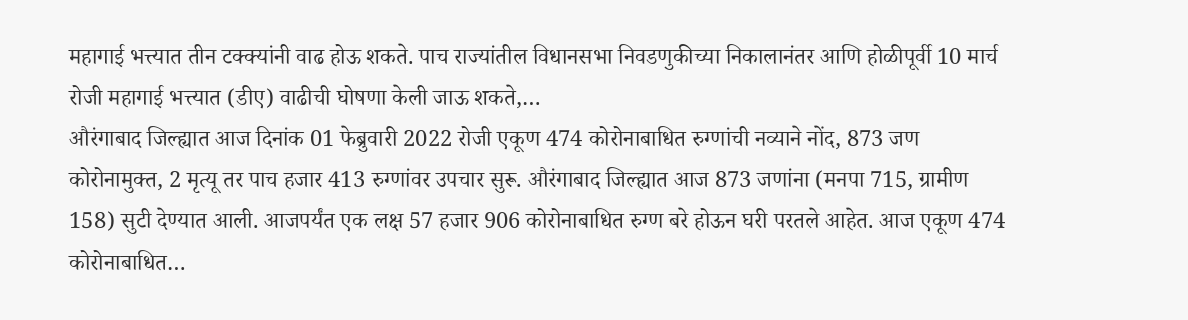महागाई भत्त्यात तीन टक्क्यांनी वाढ होऊ शकते. पाच राज्यांतील विधानसभा निवडणुकीच्या निकालानंतर आणि होळीपूर्वी 10 मार्च रोजी महागाई भत्त्यात (डीए) वाढीची घोषणा केली जाऊ शकते,…
औरंगाबाद जिल्ह्यात आज दिनांक 01 फेब्रुवारी 2022 रोजी एकूण 474 कोरोनाबाधित रुग्णांची नव्याने नोंद, 873 जण कोरोनामुक्त, 2 मृत्यू तर पाच हजार 413 रुग्णांवर उपचार सुरू. औरंगाबाद जिल्ह्यात आज 873 जणांना (मनपा 715, ग्रामीण 158) सुटी देण्यात आली. आजपर्यंत एक लक्ष 57 हजार 906 कोरोनाबाधित रुग्ण बरे होऊन घरी परतले आहेत. आज एकूण 474 कोरोनाबाधित…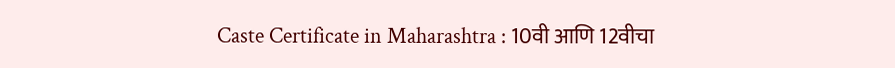Caste Certificate in Maharashtra : 10वी आणि 12वीचा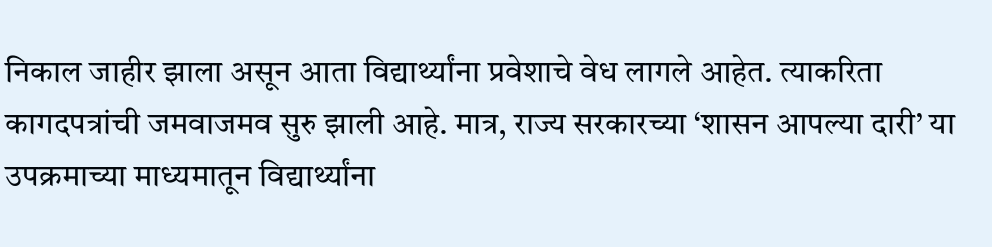निकाल जाहीर झाला असून आता विद्यार्थ्यांना प्रवेशाचे वेध लागले आहेत. त्याकरिता कागदपत्रांची जमवाजमव सुरु झाली आहे. मात्र, राज्य सरकारच्या ‘शासन आपल्या दारी’ या उपक्रमाच्या माध्यमातून विद्यार्थ्यांना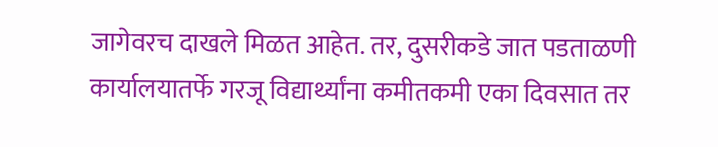जागेवरच दाखले मिळत आहेत. तर, दुसरीकडे जात पडताळणी कार्यालयातर्फे गरजू विद्यार्थ्यांना कमीतकमी एका दिवसात तर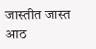जास्तीत जास्त आठ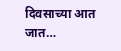दिवसाच्या आत जात…